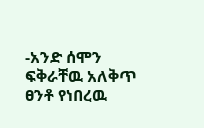-አንድ ሰሞን ፍቅራቸዉ አለቅጥ ፀንቶ የነበረዉ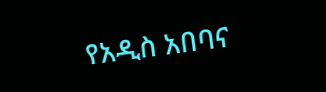የአዲስ አበባና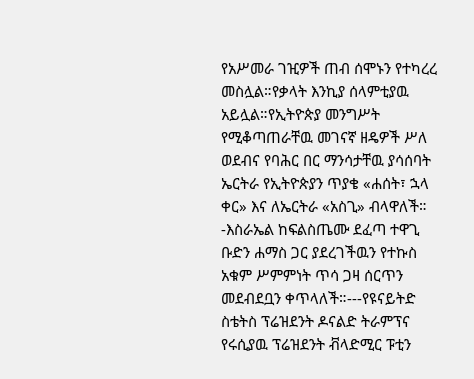የአሥመራ ገዢዎች ጠብ ሰሞኑን የተካረረ መስሏል።የቃላት እንኪያ ሰላምቲያዉ አይሏል።የኢትዮጵያ መንግሥት የሚቆጣጠራቸዉ መገናኛ ዘዴዎች ሥለ ወደብና የባሕር በር ማንሳታቸዉ ያሳሰባት ኤርትራ የኢትዮጵያን ጥያቄ «ሐሰት፣ ኋላ ቀር» እና ለኤርትራ «አስጊ» ብላዋለች።
-እስራኤል ከፍልስጤሙ ደፈጣ ተዋጊ ቡድን ሐማስ ጋር ያደረገችዉን የተኩስ አቁም ሥምምነት ጥሳ ጋዛ ሰርጥን መደብደቧን ቀጥላለች።---የዩናይትድ ስቴትስ ፕሬዝደንት ዶናልድ ትራምፕና የሩሲያዉ ፕሬዝደንት ቭላድሚር ፑቲን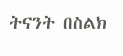ትናንት በስልክ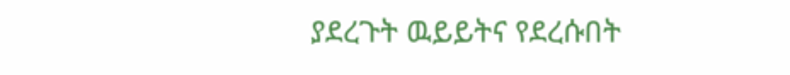ያደረጉት ዉይይትና የደረሱበት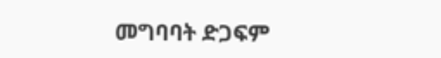መግባባት ድጋፍም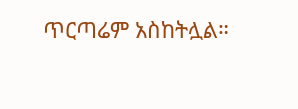ጥርጣሬም አስከትሏል።